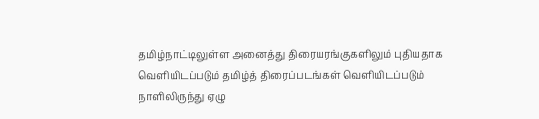தமிழ்நாட்டிலுள்ள அனைத்து திரையரங்குகளிலும் புதியதாக வெளியிடப்படும் தமிழ்த் திரைப்படங்கள் வெளியிடப்படும் நாளிலிருந்து ஏழு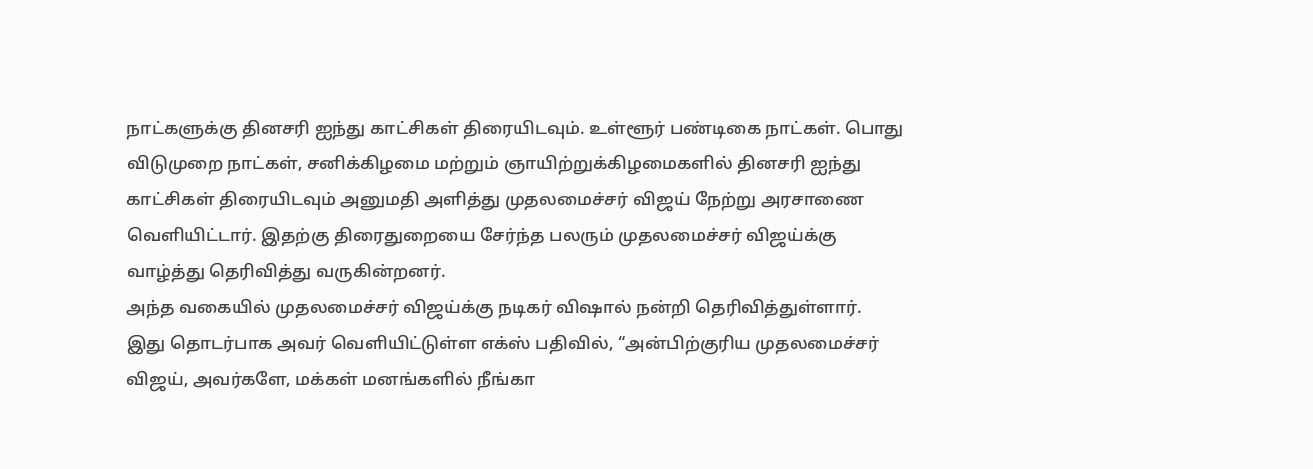நாட்களுக்கு தினசரி ஐந்து காட்சிகள் திரையிடவும். உள்ளூர் பண்டிகை நாட்கள். பொது விடுமுறை நாட்கள், சனிக்கிழமை மற்றும் ஞாயிற்றுக்கிழமைகளில் தினசரி ஐந்து காட்சிகள் திரையிடவும் அனுமதி அளித்து முதலமைச்சர் விஜய் நேற்று அரசாணை வெளியிட்டார். இதற்கு திரைதுறையை சேர்ந்த பலரும் முதலமைச்சர் விஜய்க்கு வாழ்த்து தெரிவித்து வருகின்றனர்.
அந்த வகையில் முதலமைச்சர் விஜய்க்கு நடிகர் விஷால் நன்றி தெரிவித்துள்ளார்.
இது தொடர்பாக அவர் வெளியிட்டுள்ள எக்ஸ் பதிவில், “அன்பிற்குரிய முதலமைச்சர் விஜய், அவர்களே, மக்கள் மனங்களில் நீங்கா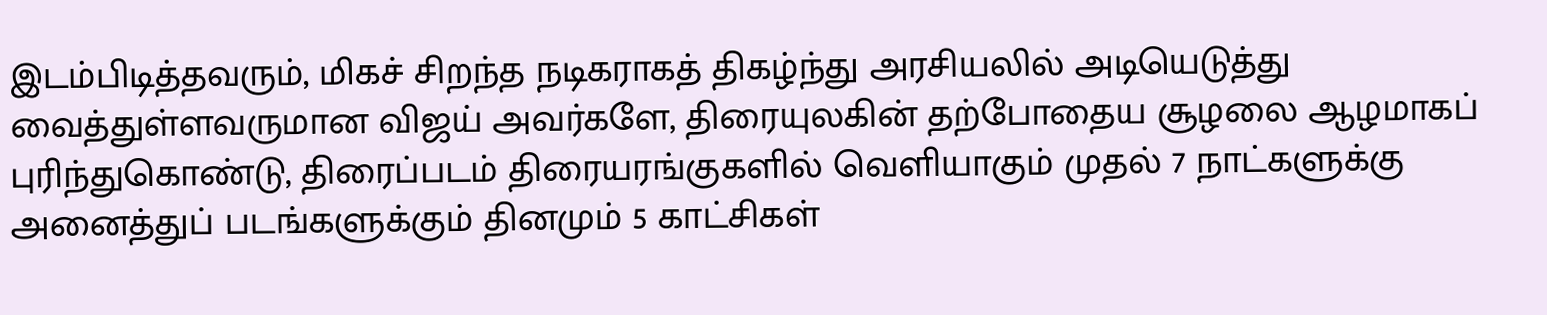இடம்பிடித்தவரும், மிகச் சிறந்த நடிகராகத் திகழ்ந்து அரசியலில் அடியெடுத்து வைத்துள்ளவருமான விஜய் அவர்களே, திரையுலகின் தற்போதைய சூழலை ஆழமாகப் புரிந்துகொண்டு, திரைப்படம் திரையரங்குகளில் வெளியாகும் முதல் 7 நாட்களுக்கு அனைத்துப் படங்களுக்கும் தினமும் 5 காட்சிகள்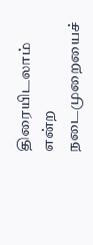திரையிடலாம் என்ற நடைமுறையைச்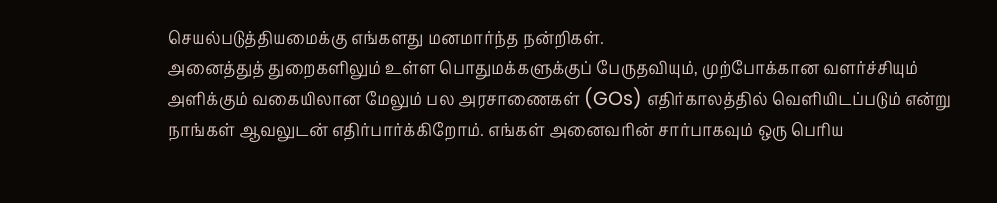செயல்படுத்தியமைக்கு எங்களது மனமார்ந்த நன்றிகள்.
அனைத்துத் துறைகளிலும் உள்ள பொதுமக்களுக்குப் பேருதவியும், முற்போக்கான வளர்ச்சியும் அளிக்கும் வகையிலான மேலும் பல அரசாணைகள் (GOs) எதிர்காலத்தில் வெளியிடப்படும் என்று நாங்கள் ஆவலுடன் எதிர்பார்க்கிறோம். எங்கள் அனைவரின் சார்பாகவும் ஒரு பெரிய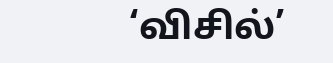‘விசில்’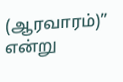(ஆரவாரம்)” என்று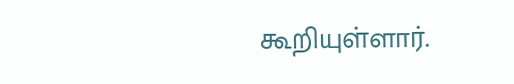கூறியுள்ளார்.